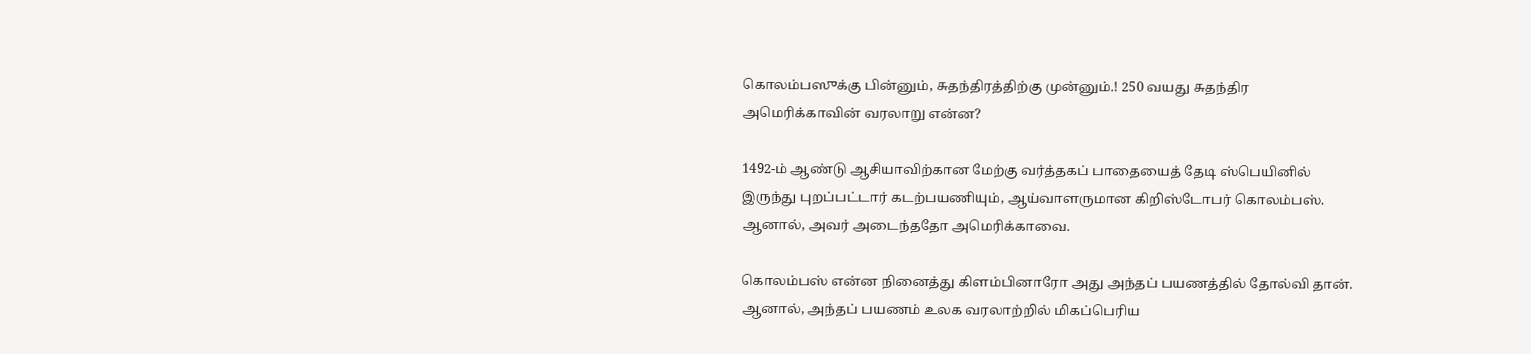கொலம்பஸுக்கு பின்னும், சுதந்திரத்திற்கு முன்னும்.! 250 வயது சுதந்திர அமெரிக்காவின் வரலாறு என்ன?

1492-ம் ஆண்டு ஆசியாவிற்கான மேற்கு வர்த்தகப் பாதையைத் தேடி ஸ்பெயினில் இருந்து புறப்பட்டார் கடற்பயணியும், ஆய்வாளருமான கிறிஸ்டோபர் கொலம்பஸ். ஆனால், அவர் அடைந்ததோ அமெரிக்காவை.

கொலம்பஸ் என்ன நினைத்து கிளம்பினாரோ அது அந்தப் பயணத்தில் தோல்வி தான். ஆனால், அந்தப் பயணம் உலக வரலாற்றில் மிகப்பெரிய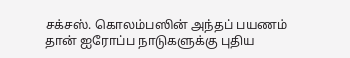சக்சஸ். கொலம்பஸின் அந்தப் பயணம் தான் ஐரோப்ப நாடுகளுக்கு புதிய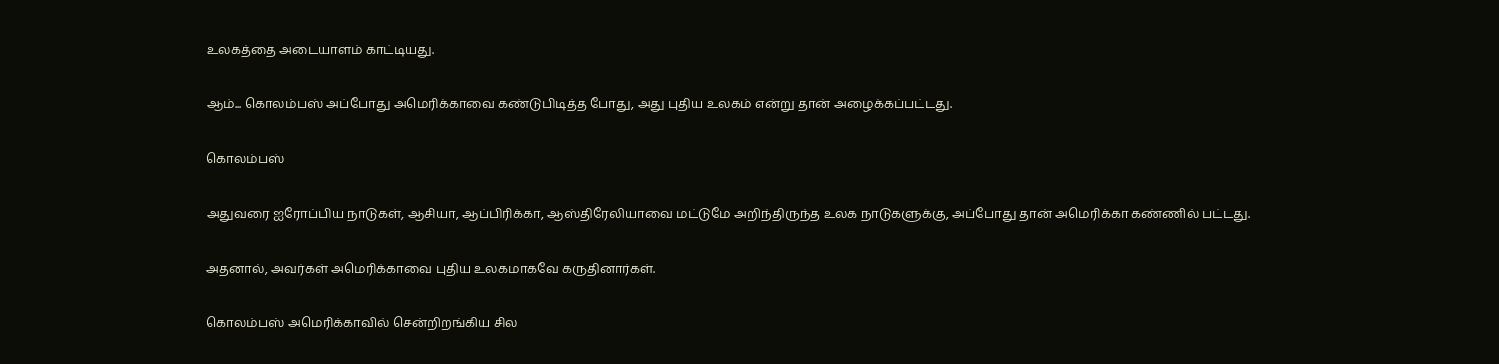உலகத்தை அடையாளம் காட்டியது.

ஆம்... கொலம்பஸ் அப்போது அமெரிக்காவை கண்டுபிடித்த போது, அது புதிய உலகம் என்று தான் அழைக்கப்பட்டது.

கொலம்பஸ்

அதுவரை ஐரோப்பிய நாடுகள், ஆசியா, ஆப்பிரிக்கா, ஆஸ்திரேலியாவை மட்டுமே அறிந்திருந்த உலக நாடுகளுக்கு, அப்போது தான் அமெரிக்கா கண்ணில் பட்டது.

அதனால், அவர்கள் அமெரிக்காவை புதிய உலகமாகவே கருதினார்கள்.

கொலம்பஸ் அமெரிக்காவில் சென்றிறங்கிய சில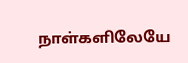நாள்களிலேயே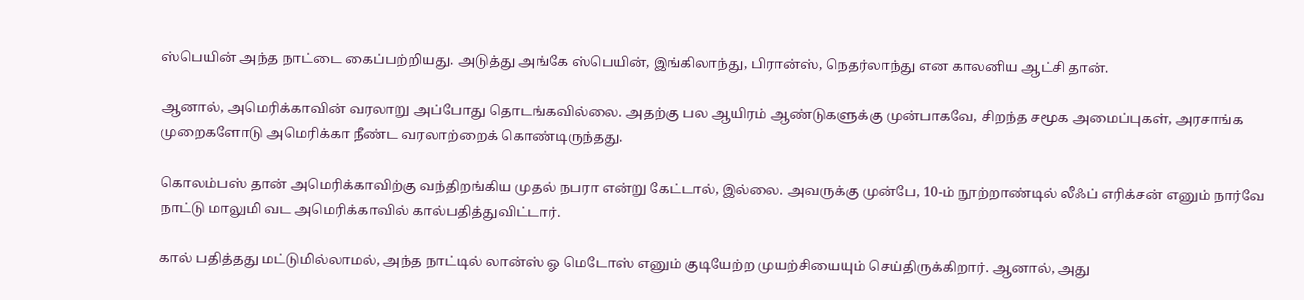ஸ்பெயின் அந்த நாட்டை கைப்பற்றியது. அடுத்து அங்கே ஸ்பெயின், இங்கிலாந்து, பிரான்ஸ், நெதர்லாந்து என காலனிய ஆட்சி தான்.

ஆனால், அமெரிக்காவின் வரலாறு அப்போது தொடங்கவில்லை. அதற்கு பல ஆயிரம் ஆண்டுகளுக்கு முன்பாகவே, சிறந்த சமூக அமைப்புகள், அரசாங்க முறைகளோடு அமெரிக்கா நீண்ட வரலாற்றைக் கொண்டிருந்தது.

கொலம்பஸ் தான் அமெரிக்காவிற்கு வந்திறங்கிய முதல் நபரா என்று கேட்டால், இல்லை. அவருக்கு முன்பே, 10-ம் நூற்றாண்டில் லீஃப் எரிக்சன் எனும் நார்வே நாட்டு மாலுமி வட அமெரிக்காவில் கால்பதித்துவிட்டார்.

கால் பதித்தது மட்டுமில்லாமல், அந்த நாட்டில் லான்ஸ் ஓ மெடோஸ் எனும் குடியேற்ற முயற்சியையும் செய்திருக்கிறார். ஆனால், அது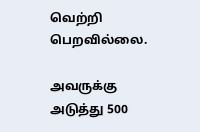வெற்றி பெறவில்லை.

அவருக்கு அடுத்து 500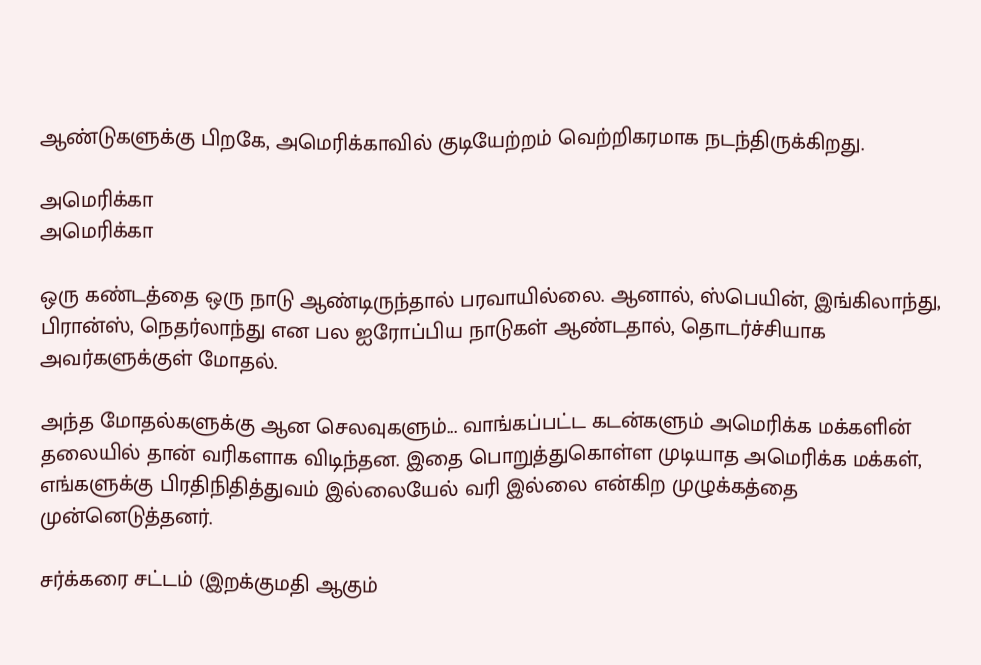ஆண்டுகளுக்கு பிறகே, அமெரிக்காவில் குடியேற்றம் வெற்றிகரமாக நடந்திருக்கிறது.

அமெரிக்கா
அமெரிக்கா

ஒரு கண்டத்தை ஒரு நாடு ஆண்டிருந்தால் பரவாயில்லை. ஆனால், ஸ்பெயின், இங்கிலாந்து, பிரான்ஸ், நெதர்லாந்து என பல ஐரோப்பிய நாடுகள் ஆண்டதால், தொடர்ச்சியாக அவர்களுக்குள் மோதல்.

அந்த மோதல்களுக்கு ஆன செலவுகளும்... வாங்கப்பட்ட கடன்களும் அமெரிக்க மக்களின் தலையில் தான் வரிகளாக விடிந்தன. இதை பொறுத்துகொள்ள முடியாத அமெரிக்க மக்கள், எங்களுக்கு பிரதிநிதித்துவம் இல்லையேல் வரி இல்லை என்கிற முழுக்கத்தை முன்னெடுத்தனர்.

சர்க்கரை சட்டம் (இறக்குமதி ஆகும்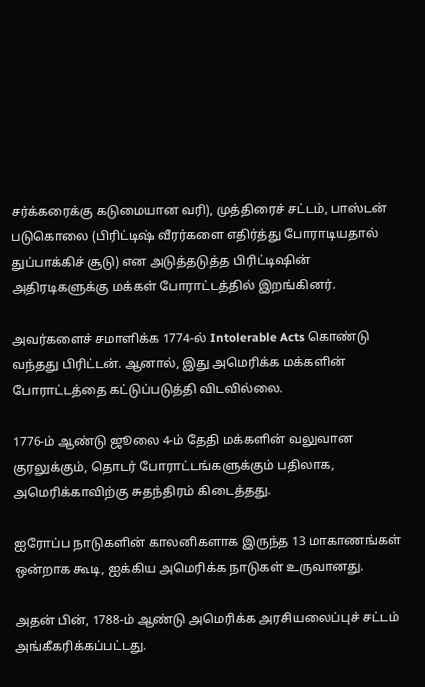சர்க்கரைக்கு கடுமையான வரி), முத்திரைச் சட்டம், பாஸ்டன் படுகொலை (பிரிட்டிஷ் வீரர்களை எதிர்த்து போராடியதால் துப்பாக்கிச் சூடு) என அடுத்தடுத்த பிரிட்டிஷின் அதிரடிகளுக்கு மக்கள் போராட்டத்தில் இறங்கினர்.

அவர்களைச் சமாளிக்க 1774-ல் Intolerable Acts கொண்டு வந்தது பிரிட்டன். ஆனால், இது அமெரிக்க மக்களின் போராட்டத்தை கட்டுப்படுத்தி விடவில்லை.

1776-ம் ஆண்டு ஜூலை 4-ம் தேதி மக்களின் வலுவான குரலுக்கும், தொடர் போராட்டங்களுக்கும் பதிலாக, அமெரிக்காவிற்கு சுதந்திரம் கிடைத்தது.

ஐரோப்ப நாடுகளின் காலனிகளாக இருந்த 13 மாகாணங்கள் ஒன்றாக கூடி, ஐக்கிய அமெரிக்க நாடுகள் உருவானது.

அதன் பின், 1788-ம் ஆண்டு அமெரிக்க அரசியலைப்புச் சட்டம் அங்கீகரிக்கப்பட்டது.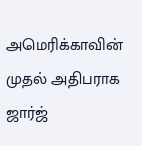அமெரிக்காவின் முதல் அதிபராக ஜார்ஜ்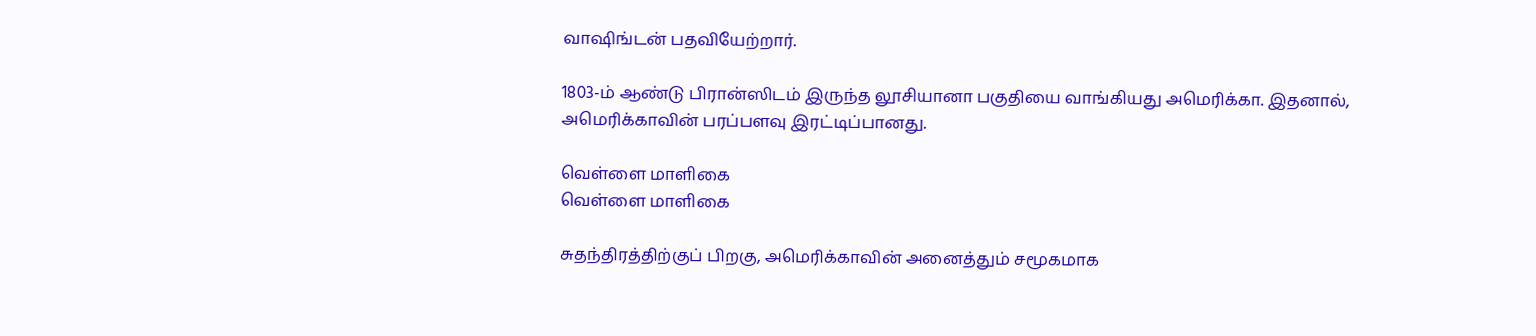வாஷிங்டன் பதவியேற்றார்.

1803-ம் ஆண்டு பிரான்ஸிடம் இருந்த லூசியானா பகுதியை வாங்கியது அமெரிக்கா. இதனால், அமெரிக்காவின் பரப்பளவு இரட்டிப்பானது.

வெள்ளை மாளிகை
வெள்ளை மாளிகை

சுதந்திரத்திற்குப் பிறகு, அமெரிக்காவின் அனைத்தும் சமூகமாக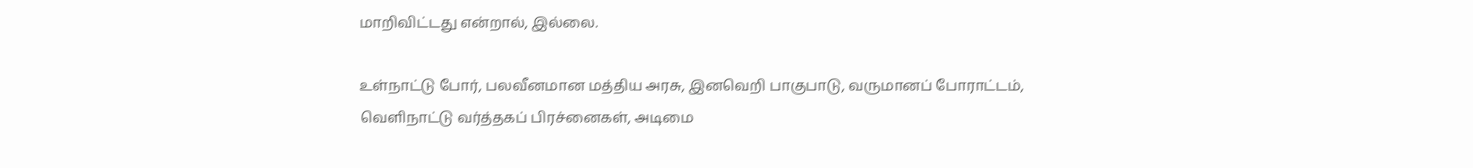மாறிவிட்டது என்றால், இல்லை.

உள்நாட்டு போர், பலவீனமான மத்திய அரசு, இனவெறி பாகுபாடு, வருமானப் போராட்டம், வெளிநாட்டு வர்த்தகப் பிரச்னைகள், அடிமை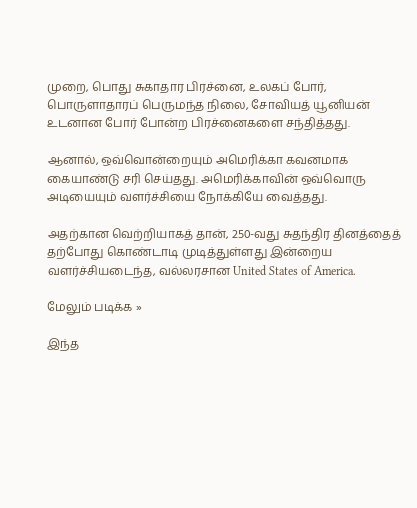முறை, பொது சுகாதார பிரச்னை, உலகப் போர், பொருளாதாரப் பெருமந்த நிலை, சோவியத் யூனியன் உடனான போர் போன்ற பிரச்னைகளை சந்தித்தது.

ஆனால், ஒவ்வொன்றையும் அமெரிக்கா கவனமாக கையாண்டு சரி செய்தது. அமெரிக்காவின் ஒவ்வொரு அடியையும் வளர்ச்சியை நோக்கியே வைத்தது.

அதற்கான வெற்றியாகத் தான், 250-வது சுதந்திர தினத்தைத் தற்போது கொண்டாடி முடித்துள்ளது இன்றைய வளர்ச்சியடைந்த, வல்லரசான United States of America.

மேலும் படிக்க »

இந்த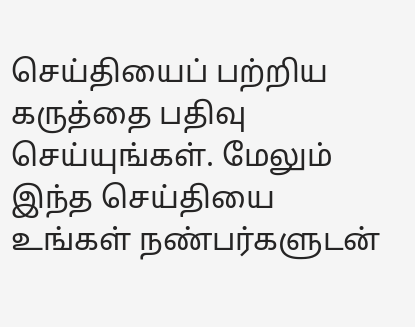செய்தியைப் பற்றிய கருத்தை பதிவு செய்யுங்கள். மேலும் இந்த செய்தியை உங்கள் நண்பர்களுடன்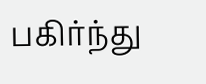பகிர்ந்து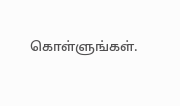கொள்ளுங்கள்.